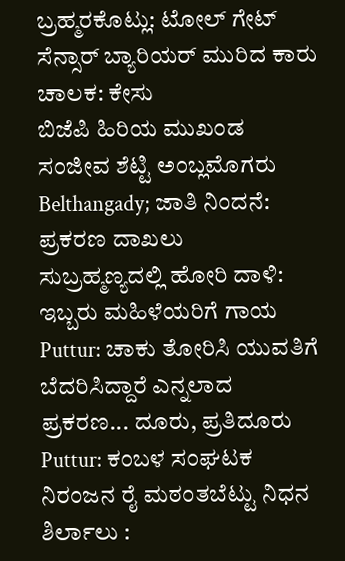ಬ್ರಹ್ಮರಕೊಟ್ಲು: ಟೋಲ್ ಗೇಟ್ ಸೆನ್ಸಾರ್ ಬ್ಯಾರಿಯರ್ ಮುರಿದ ಕಾರು ಚಾಲಕ: ಕೇಸು
ಬಿಜೆಪಿ ಹಿರಿಯ ಮುಖಂಡ ಸಂಜೀವ ಶೆಟ್ಟಿ ಅಂಬ್ಲಮೊಗರು
Belthangady; ಜಾತಿ ನಿಂದನೆ: ಪ್ರಕರಣ ದಾಖಲು
ಸುಬ್ರಹ್ಮಣ್ಯದಲ್ಲಿ ಹೋರಿ ದಾಳಿ: ಇಬ್ಬರು ಮಹಿಳೆಯರಿಗೆ ಗಾಯ
Puttur: ಚಾಕು ತೋರಿಸಿ ಯುವತಿಗೆ ಬೆದರಿಸಿದ್ದಾರೆ ಎನ್ನಲಾದ ಪ್ರಕರಣ... ದೂರು, ಪ್ರತಿದೂರು
Puttur: ಕಂಬಳ ಸಂಘಟಕ ನಿರಂಜನ ರೈ ಮಠಂತಬೆಟ್ಟು ನಿಧನ
ಶಿರ್ಲಾಲು :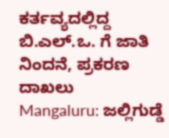ಕರ್ತವ್ಯದಲ್ಲಿದ್ದ ಬಿ.ಎಲ್.ಒ. ಗೆ ಜಾತಿ ನಿಂದನೆ, ಪ್ರಕರಣ ದಾಖಲು
Mangaluru: ಜಲ್ಲಿಗುಡ್ಡೆ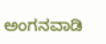ಅಂಗನವಾಡಿ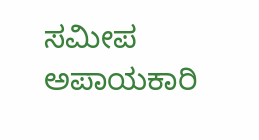ಸಮೀಪ ಅಪಾಯಕಾರಿ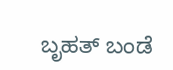ಬೃಹತ್ ಬಂಡೆ